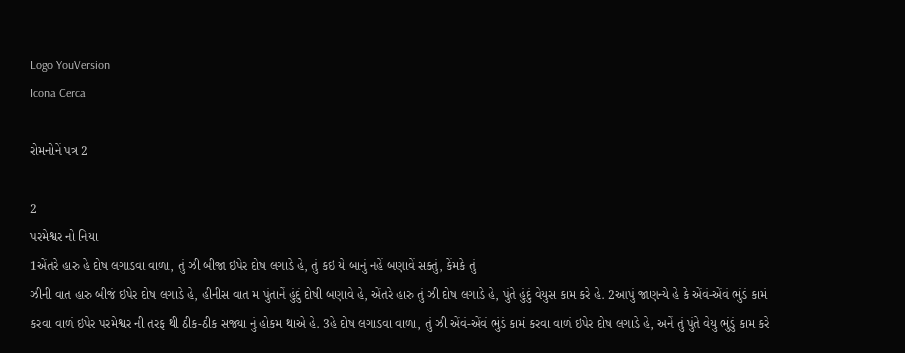Logo YouVersion
Icona Cerca

રોમનોનેં પત્ર 2

2
પરમેશ્વર નો નિયા
1એંતરે હારુ હે દોષ લગાડવા વાળા, તું ઝી બીજા ઇપેર દોષ લગાડે હે, તું કઇ યે બાનું નહેં બણાવેં સક્તું, કેંમકે તું
ઝીની વાત હારુ બીજં ઇપેર દોષ લગાડે હે, હીનીસ વાત મ પુંતાનેં હુંદું દોષી બણાવે હે, એંતરે હારુ તું ઝી દોષ લગાડે હે, પુંતે હુંદું વેયુસ કામ કરે હે. 2આપું જાણન્યે હે કે એંવં-એંવં ભુંડં કામં કરવા વાળં ઇપેર પરમેશ્વર ની તરફ થી ઠીક-ઠીક સજ્યા નું હોકમ થાએ હે. 3હે દોષ લગાડવા વાળા, તું ઝી એંવં-એંવં ભુંડં કામં કરવા વાળં ઇપેર દોષ લગાડે હે, અનેં તું પુંતે વેયુ ભુંડું કામ કરે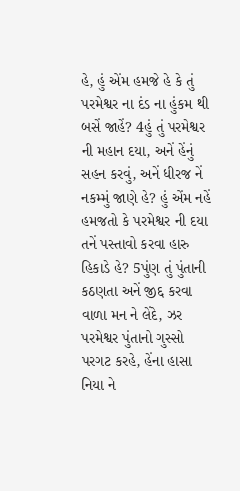હે, હું એંમ હમજે હે કે તું પરમેશ્વર ના દંડ ના હુંકમ થી બસેં જાહેં? 4હું તું પરમેશ્વર ની મહાન દયા, અનેં હેંનું સહન કરવું, અનેં ધીરજ નેં નકમ્મું જાણે હે? હું એંમ નહેં હમજતો કે પરમેશ્વર ની દયા તનેં પસ્તાવો કરવા હારુ હિકાડે હે? 5પુંણ તું પુંતાની કઠણતા અનેં જીદ્દ કરવા વાળા મન ને લેંદે, ઝર પરમેશ્વર પુંતાનો ગુસ્સો પરગટ કરહે, હેંના હાસા નિયા ને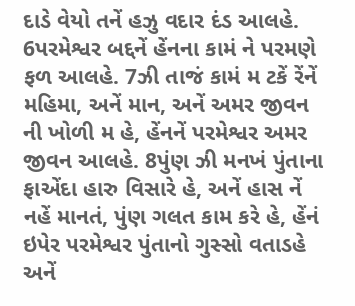દાડે વેયો તનેં હઝુ વદાર દંડ આલહે. 6પરમેશ્વર બદ્દનેં હેંનના કામં ને પરમણે ફળ આલહે. 7ઝી તાજં કામં મ ટકેં રેંનેં મહિમા, અનેં માન, અનેં અમર જીવન ની ખોળી મ હે, હેંનનેં પરમેશ્વર અમર જીવન આલહે. 8પુંણ ઝી મનખં પુંતાના ફાએંદા હારુ વિસારે હે, અનેં હાસ નેં નહેં માનતં, પુંણ ગલત કામ કરે હે, હેંનં ઇપેર પરમેશ્વર પુંતાનો ગુસ્સો વતાડહે અનેં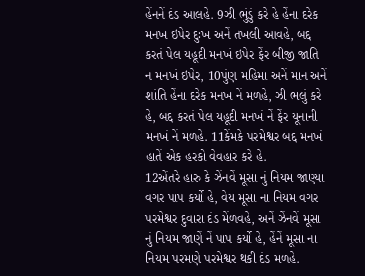હેંનનેં દંડ આલહે. 9ઝી ભુંડું કરે હે હેંના દરેક મનખ ઇપેર દુઃખ અનેં તખલી આવહે, બદ્દ કરતં પેલ યહૂદી મનખં ઇપેર ફેંર બીજી જાતિ ન મનખં ઇપેર, 10પુંણ મહિમા અનેં માન અનેં શાંતિ હેંના દરેક મનખ નેં મળહે, ઝી ભલું કરે હે, બદ્દ કરતં પેલ યહૂદી મનખં નેં ફેંર યૂનાની મનખં નેં મળહે. 11કેંમકે પરમેશ્વર બદ્દ મનખં હાતેં એક હરકો વેવહાર કરે હે.
12એંતરે હારુ કે ઝેંનવેં મૂસા નું નિયમ જાણ્યા વગર પાપ કર્યો હે, વેય મૂસા ના નિયમ વગર પરમેશ્વર દુવારા દંડ મેંળવહે, અનેં ઝેંનવેં મૂસા નું નિયમ જાણેં નેં પાપ કર્યો હે, હેંનેં મૂસા ના નિયમ પરમણે પરમેશ્વર થકી દંડ મળહે.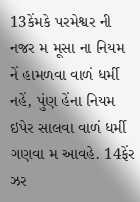13કેંમકે પરમેશ્વર ની નજર મ મૂસા ના નિયમ નેં હામળવા વાળં ધર્મી નહેં, પુંણ હેંના નિયમ ઇપેર સાલવા વાળં ધર્મી ગણવા મ આવહે. 14ફેંર ઝર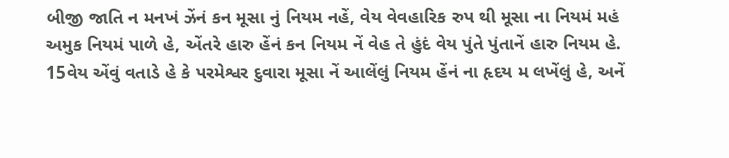બીજી જાતિ ન મનખં ઝેંનં કન મૂસા નું નિયમ નહેં, વેય વેવહારિક રુપ થી મૂસા ના નિયમં મહં અમુક નિયમં પાળે હે, એંતરે હારુ હેંનં કન નિયમ નેં વેહ તે હુંદં વેય પુંતે પુંતાનેં હારુ નિયમ હે. 15વેય એંવું વતાડે હે કે પરમેશ્વર દુવારા મૂસા નેં આલેંલું નિયમ હેંનં ના હૃદય મ લખેંલું હે, અનેં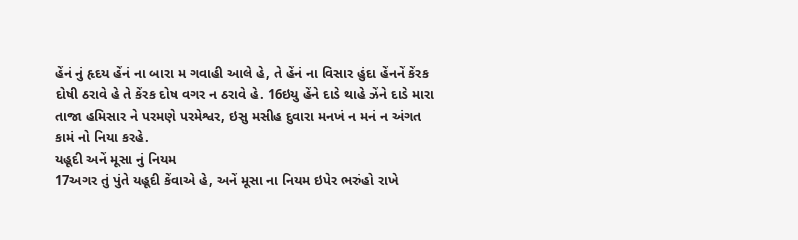હેંનં નું હૃદય હેંનં ના બારા મ ગવાહી આલે હે, તે હેંનં ના વિસાર હુંદા હેંનનેં કેંરક દોષી ઠરાવે હે તે કેંરક દોષ વગર ન ઠરાવે હે. 16ઇયુ હેંને દાડે થાહે ઝેંને દાડે મારા તાજા હમિસાર ને પરમણે પરમેશ્વર, ઇસુ મસીહ દુવારા મનખં ન મનં ન અંગત કામં નો નિયા કરહે.
યહૂદી અનેં મૂસા નું નિયમ
17અગર તું પુંતે યહૂદી કેંવાએ હે, અનેં મૂસા ના નિયમ ઇપેર ભરુંહો રાખે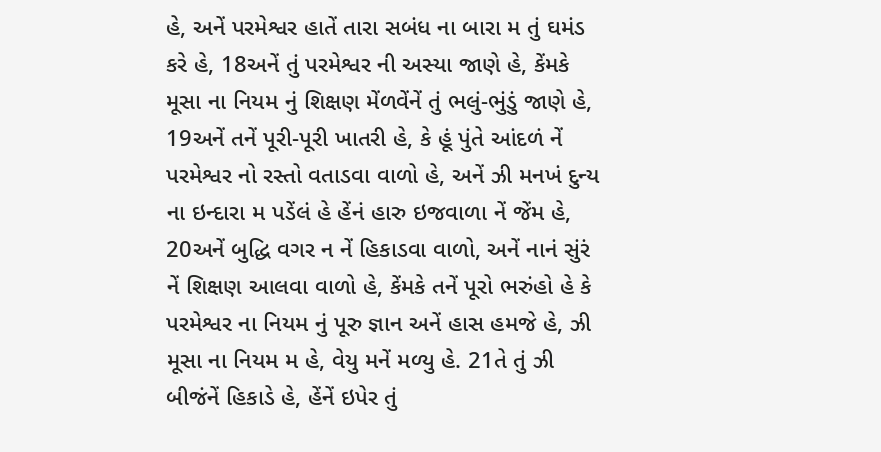હે, અનેં પરમેશ્વર હાતેં તારા સબંધ ના બારા મ તું ઘમંડ કરે હે, 18અનેં તું પરમેશ્વર ની અસ્યા જાણે હે, કેંમકે મૂસા ના નિયમ નું શિક્ષણ મેંળવેંનેં તું ભલું-ભુંડું જાણે હે, 19અનેં તનેં પૂરી-પૂરી ખાતરી હે, કે હૂં પુંતે આંદળં નેં પરમેશ્વર નો રસ્તો વતાડવા વાળો હે, અનેં ઝી મનખં દુન્ય ના ઇન્દારા મ પડેંલં હે હેંનં હારુ ઇજવાળા નેં જેંમ હે, 20અનેં બુદ્ધિ વગર ન નેં હિકાડવા વાળો, અનેં નાનં સુંરં નેં શિક્ષણ આલવા વાળો હે, કેંમકે તનેં પૂરો ભરુંહો હે કે પરમેશ્વર ના નિયમ નું પૂરુ જ્ઞાન અનેં હાસ હમજે હે, ઝી મૂસા ના નિયમ મ હે, વેયુ મનેં મળ્યુ હે. 21તે તું ઝી બીજંનેં હિકાડે હે, હેંનેં ઇપેર તું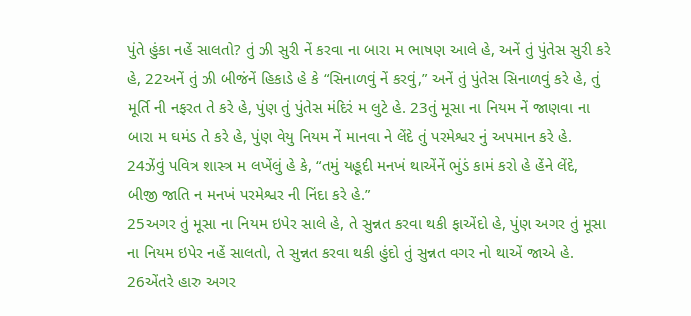પુંતે હુંકા નહેં સાલતો? તું ઝી સુરી નેં કરવા ના બારા મ ભાષણ આલે હે, અનેં તું પુંતેસ સુરી કરે હે, 22અનેં તું ઝી બીજંનેં હિકાડે હે કે “સિનાળવું નેં કરવું,” અનેં તું પુંતેસ સિનાળવું કરે હે, તું મૂર્તિ ની નફરત તે કરે હે, પુંણ તું પુંતેસ મંદિરં મ લુટે હે. 23તું મૂસા ના નિયમ નેં જાણવા ના બારા મ ઘમંડ તે કરે હે, પુંણ વેયુ નિયમ નેં માનવા ને લેંદે તું પરમેશ્વર નું અપમાન કરે હે. 24ઝેંવું પવિત્ર શાસ્ત્ર મ લખેંલું હે કે, “તમું યહૂદી મનખં થાએંનેં ભુંડં કામં કરો હે હેંને લેંદે, બીજી જાતિ ન મનખં પરમેશ્વર ની નિંદા કરે હે.”
25અગર તું મૂસા ના નિયમ ઇપેર સાલે હે, તે સુન્નત કરવા થકી ફાએંદો હે, પુંણ અગર તું મૂસા ના નિયમ ઇપેર નહેં સાલતો, તે સુન્નત કરવા થકી હુંદો તું સુન્નત વગર નો થાએં જાએ હે. 26એંતરે હારુ અગર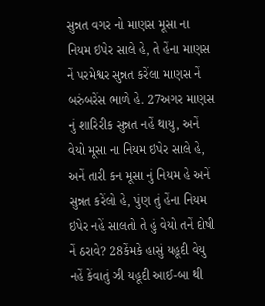સુન્નત વગર નો માણસ મૂસા ના નિયમ ઇપેર સાલે હે, તે હેંના માણસ નેં પરમેશ્વર સુન્નત કરેંલા માણસ નેં બરુંબરેંસ ભાળે હે. 27અગર માણસ નું શારિરીક સુન્નત નહેં થાયુ, અનેં વેયો મૂસા ના નિયમ ઇપેર સાલે હે, અનેં તારી કન મૂસા નું નિયમ હે અનેં સુન્નત કરેંલો હે, પુંણ તું હેંના નિયમ ઇપેર નહેં સાલતો તે હું વેયો તનેં દોષી નેં ઠરાવે? 28કેંમકે હાસું યહૂદી વેયુ નહેં કેંવાતું ઝી યહૂદી આઈ-બા થી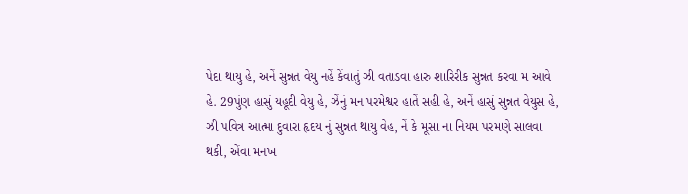પેદા થાયુ હે, અનેં સુન્નત વેયુ નહેં કેંવાતું ઝી વતાડવા હારુ શારિરીક સુન્નત કરવા મ આવે હે. 29પુંણ હાસું યહૂદી વેયુ હે, ઝેંનું મન પરમેશ્વર હાતેં સહી હે, અનેં હાસું સુન્નત વેયુસ હે, ઝી પવિત્ર આત્મા દુવારા હૃદય નું સુન્નત થાયુ વેહ, નેં કે મૂસા ના નિયમ પરમણે સાલવા થકી, એંવા મનખ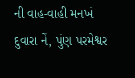ની વાહ-વાહી મનખં દુવારા નેં, પુંણ પરમેશ્વર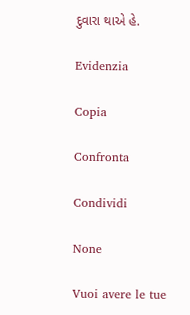દુવારા થાએ હે.

Evidenzia

Copia

Confronta

Condividi

None

Vuoi avere le tue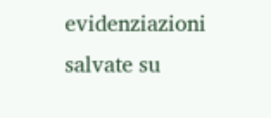evidenziazioni salvate su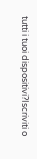tutti i tuoi dispositivi?Iscriviti o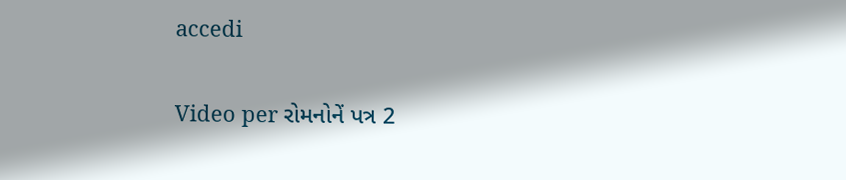accedi

Video per રોમનોનેં પત્ર 2